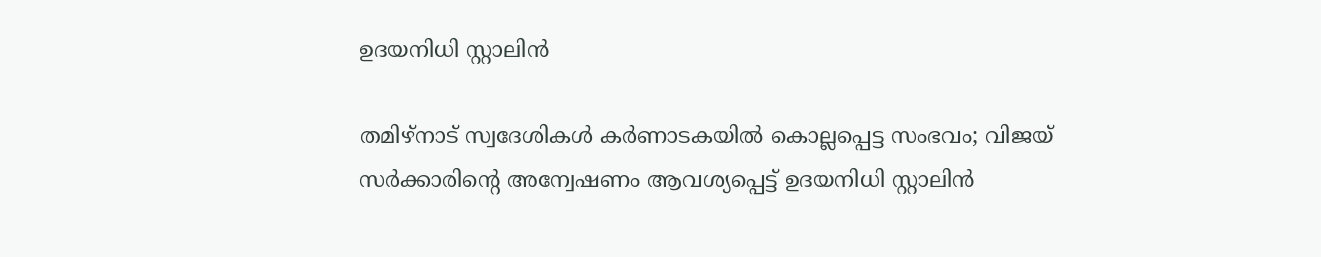ഉദയനിധി സ്റ്റാലിൻ

തമിഴ്നാട് സ്വദേശികൾ കർണാടകയിൽ കൊല്ലപ്പെട്ട സംഭവം; വിജയ് സർക്കാരിന്‍റെ അന്വേഷണം ആവശ്യപ്പെട്ട് ഉദയനിധി സ്റ്റാലിൻ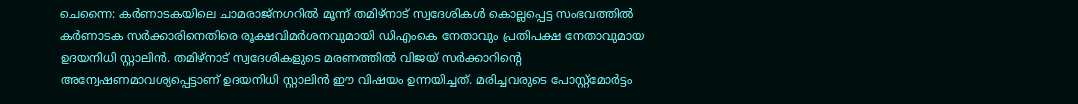ചെന്നൈ: കർണാടകയിലെ ചാമരാജ്നഗറിൽ മൂന്ന് തമിഴ്നാട് സ്വദേശികൾ കൊല്ലപ്പെട്ട സംഭവത്തിൽ കർണാടക സർക്കാരിനെതിരെ രൂക്ഷവിമർശനവുമായി ഡിഎംകെ നേതാവും പ്രതിപക്ഷ നേതാവുമായ ഉദയനിധി സ്റ്റാലിൻ. തമിഴ്നാട് സ്വദേശികളുടെ മരണത്തിൽ വിജയ് സർക്കാറിന്റെ അന്വേഷണമാവശ്യപ്പെട്ടാണ് ഉദയനിധി സ്റ്റാലിൻ ഈ വിഷയം ഉന്നയിച്ചത്. മരിച്ചവരുടെ പോസ്റ്റ്‌മോർട്ടം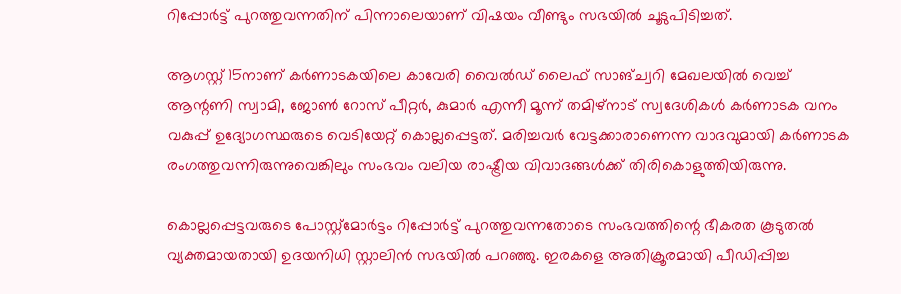റിപ്പോർട്ട് പുറത്തുവന്നതിന് പിന്നാലെയാണ് വിഷയം വീണ്ടും സഭയിൽ ചൂടുപിടിച്ചത്.

ആഗസ്റ്റ് 15നാണ് കർണാടകയിലെ കാവേരി വൈൽഡ് ലൈഫ് സാങ്ച്വറി മേഖലയിൽ വെച്ച് ആന്റണി സ്വാമി, ജോൺ റോസ് പീറ്റർ, കുമാർ എന്നീ മൂന്ന് തമിഴ്നാട് സ്വദേശികൾ കർണാടക വനം വകുപ്പ് ഉദ്യോഗസ്ഥരുടെ വെടിയേറ്റ് കൊല്ലപ്പെട്ടത്. മരിച്ചവർ വേട്ടക്കാരാണെന്ന വാദവുമായി കർണാടക രംഗത്തുവന്നിരുന്നുവെങ്കിലും സംഭവം വലിയ രാഷ്ട്രീയ വിവാദങ്ങൾക്ക് തിരികൊളുത്തിയിരുന്നു.

കൊല്ലപ്പെട്ടവരുടെ പോസ്റ്റ്‌മോർട്ടം റിപ്പോർട്ട് പുറത്തുവന്നതോടെ സംഭവത്തിന്റെ ഭീകരത കൂടുതൽ വ്യക്തമായതായി ഉദയനിധി സ്റ്റാലിൻ സഭയിൽ പറഞ്ഞു. ഇരകളെ അതിക്രൂരമായി പീഡിപ്പിച്ച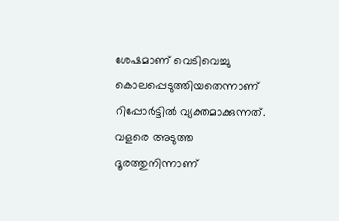ശേഷമാണ് വെടിവെച്ചു കൊലപ്പെടുത്തിയതെന്നാണ് റിപ്പോർട്ടിൽ വ്യക്തമാക്കുന്നത്. വളരെ അടുത്ത ദൂരത്തുനിന്നാണ്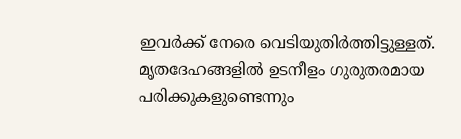ഇവർക്ക് നേരെ വെടിയുതിർത്തിട്ടുള്ളത്. മൃതദേഹങ്ങളിൽ ഉടനീളം ഗുരുതരമായ പരിക്കുകളുണ്ടെന്നും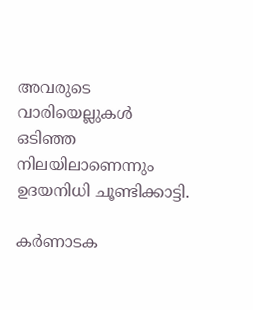അവരുടെ വാരിയെല്ലുകൾ ഒടിഞ്ഞ നിലയിലാണെന്നും ഉദയനിധി ചൂണ്ടിക്കാട്ടി.

കർണാടക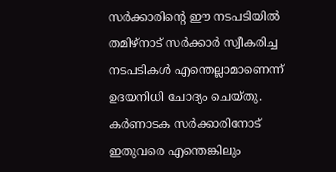സർക്കാരിന്റെ ഈ നടപടിയിൽ തമിഴ്നാട് സർക്കാർ സ്വീകരിച്ച നടപടികൾ എന്തെല്ലാമാണെന്ന് ഉദയനിധി ചോദ്യം ചെയ്തു. കർണാടക സർക്കാരിനോട് ഇതുവരെ എന്തെങ്കിലും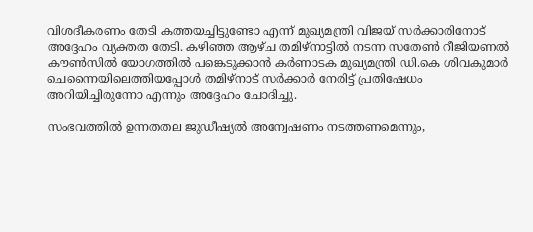വിശദീകരണം തേടി കത്തയച്ചിട്ടുണ്ടോ എന്ന് മുഖ്യമന്ത്രി വിജയ് സർക്കാരിനോട് അദ്ദേഹം വ്യക്തത തേടി. കഴിഞ്ഞ ആഴ്ച തമിഴ്നാട്ടിൽ നടന്ന സതേൺ റീജിയണൽ കൗൺസിൽ യോഗത്തിൽ പങ്കെടുക്കാൻ കർണാടക മുഖ്യമന്ത്രി ഡി.കെ ശിവകുമാർ ചെന്നൈയിലെത്തിയപ്പോൾ തമിഴ്നാട് സർക്കാർ നേരിട്ട് പ്രതിഷേധം അറിയിച്ചിരുന്നോ എന്നും അദ്ദേഹം ചോദിച്ചു.

സംഭവത്തിൽ ഉന്നതതല ജുഡീഷ്യൽ അന്വേഷണം നടത്തണമെന്നും,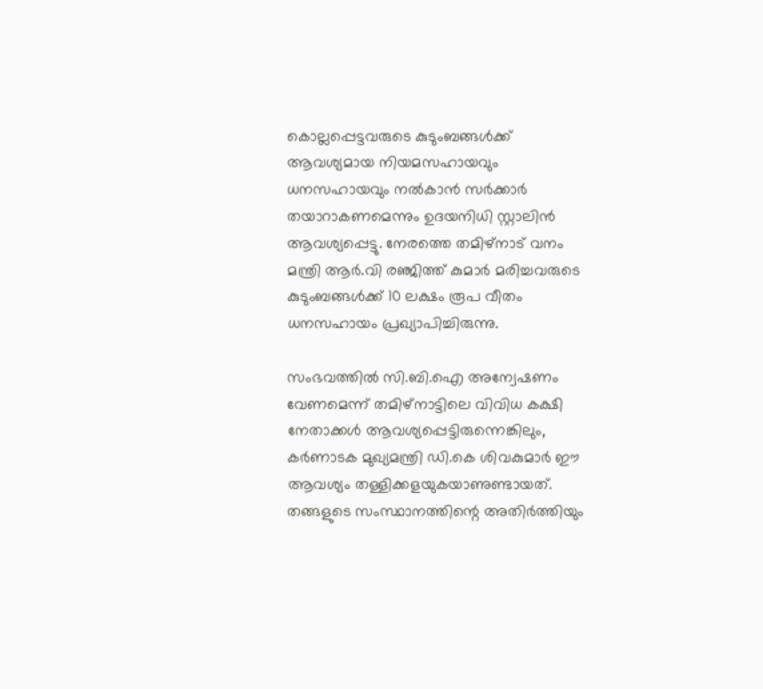കൊല്ലപ്പെട്ടവരുടെ കുടുംബങ്ങൾക്ക് ആവശ്യമായ നിയമസഹായവും ധനസഹായവും നൽകാൻ സർക്കാർ തയാറാകണമെന്നും ഉദയനിധി സ്റ്റാലിൻ ആവശ്യപ്പെട്ടു. നേരത്തെ തമിഴ്നാട് വനം മന്ത്രി ആർ.വി രഞ്ജിത്ത് കുമാർ മരിച്ചവരുടെ കുടുംബങ്ങൾക്ക് 10 ലക്ഷം രൂപ വീതം ധനസഹായം പ്രഖ്യാപിച്ചിരുന്നു.

സംഭവത്തിൽ സി.ബി.ഐ അന്വേഷണം വേണമെന്ന് തമിഴ്നാട്ടിലെ വിവിധ കക്ഷി നേതാക്കൾ ആവശ്യപ്പെട്ടിരുന്നെങ്കിലും, കർണാടക മുഖ്യമന്ത്രി ഡി.കെ ശിവകുമാർ ഈ ആവശ്യം തള്ളിക്കളയുകയാണുണ്ടായത്. തങ്ങളുടെ സംസ്ഥാനത്തിന്റെ അതിർത്തിയും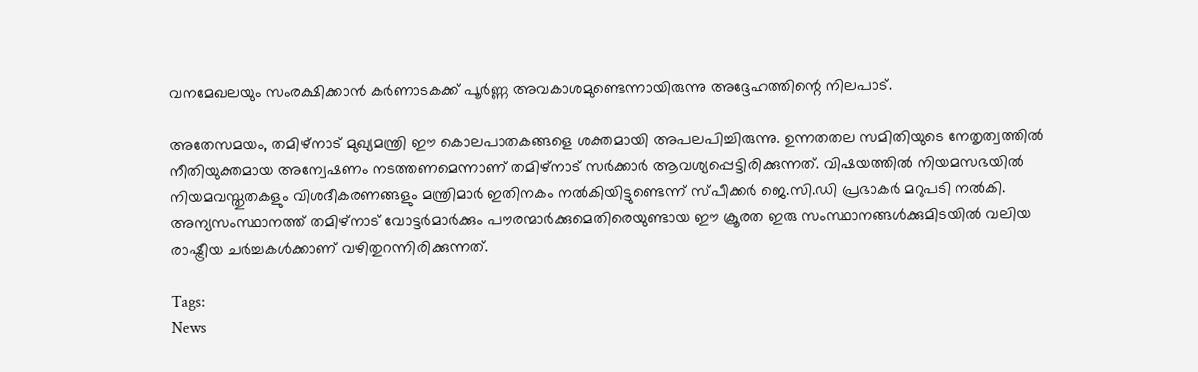വനമേഖലയും സംരക്ഷിക്കാൻ കർണാടകക്ക് പൂർണ്ണ അവകാശമുണ്ടെന്നായിരുന്നു അദ്ദേഹത്തിന്റെ നിലപാട്.

അതേസമയം, തമിഴ്നാട് മുഖ്യമന്ത്രി ഈ കൊലപാതകങ്ങളെ ശക്തമായി അപലപിച്ചിരുന്നു. ഉന്നതതല സമിതിയുടെ നേതൃത്വത്തിൽ നീതിയുക്തമായ അന്വേഷണം നടത്തണമെന്നാണ് തമിഴ്നാട് സർക്കാർ ആവശ്യപ്പെട്ടിരിക്കുന്നത്. വിഷയത്തിൽ നിയമസഭയിൽ നിയമവസ്തുതകളും വിശദീകരണങ്ങളും മന്ത്രിമാർ ഇതിനകം നൽകിയിട്ടുണ്ടെന്ന് സ്പീക്കർ ജെ.സി.ഡി പ്രഭാകർ മറുപടി നൽകി. അന്യസംസ്ഥാനത്ത് തമിഴ്നാട് വോട്ടർമാർക്കും പൗരന്മാർക്കുമെതിരെയുണ്ടായ ഈ ക്രൂരത ഇരു സംസ്ഥാനങ്ങൾക്കുമിടയിൽ വലിയ രാഷ്ട്രീയ ചർച്ചകൾക്കാണ് വഴിതുറന്നിരിക്കുന്നത്.

Tags:
News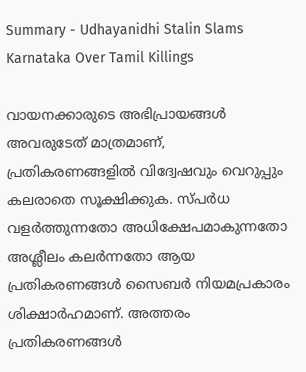Summary - Udhayanidhi Stalin Slams Karnataka Over Tamil Killings

വായനക്കാരുടെ അഭിപ്രായങ്ങള്‍ അവരുടേത് മാത്രമാണ്, പ്രതികരണങ്ങളിൽ വിദ്വേഷവും വെറുപ്പും കലരാതെ സൂക്ഷിക്കുക. സ്പർധ വളർത്തുന്നതോ അധിക്ഷേപമാകുന്നതോ അശ്ലീലം കലർന്നതോ ആയ പ്രതികരണങ്ങൾ സൈബർ നിയമപ്രകാരം ശിക്ഷാർഹമാണ്. അത്തരം പ്രതികരണങ്ങൾ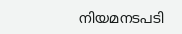നിയമനടപടി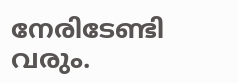നേരിടേണ്ടി വരും.